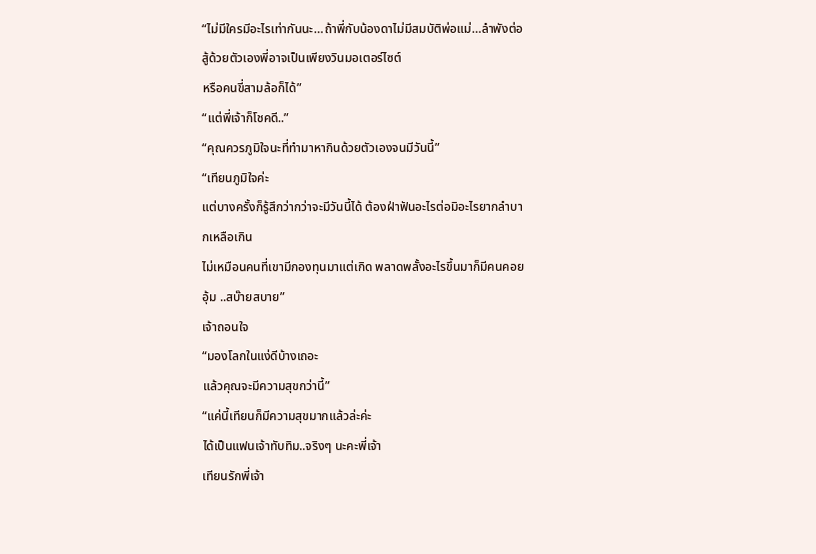“ไม่มีใครมีอะไรเท่ากันนะ…ถ้าพี่กับน้องดาไม่มีสมบัติพ่อแม่…ลำพังต่อสู้ด้วยตัวเองพี่อาจเป็นเพียงวินมอเตอร์ไซต์
หรือคนขี่สามล้อก็ได้”
“แต่พี่เจ้าก็โชคดี..”
“คุณควรภูมิใจนะที่ทำมาหากินด้วยตัวเองจนมีวันนี้”
“เทียนภูมิใจค่ะ
แต่บางครั้งก็รู้สึกว่ากว่าจะมีวันนี้ได้ ต้องฝ่าฟันอะไรต่อมิอะไรยากลำบากเหลือเกิน
ไม่เหมือนคนที่เขามีกองทุนมาแต่เกิด พลาดพลั้งอะไรขึ้นมาก็มีคนคอยอุ้ม ..สบ๊ายสบาย”
เจ้าถอนใจ
“มองโลกในแง่ดีบ้างเถอะ
แล้วคุณจะมีความสุขกว่านี้”
“แค่นี้เทียนก็มีความสุขมากแล้วล่ะค่ะ
ได้เป็นแฟนเจ้าทับทิม..จริงๆ นะคะพี่เจ้า
เทียนรักพี่เจ้า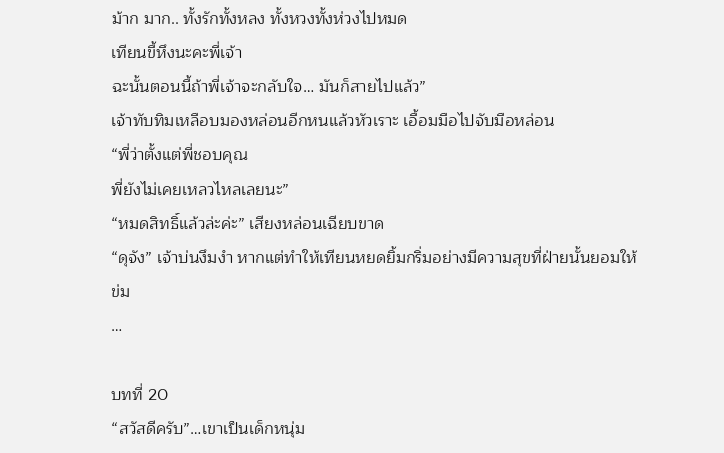ม้าก มาก.. ทั้งรักทั้งหลง ทั้งหวงทั้งห่วงไปหมด
เทียนขี้หึงนะคะพี่เจ้า
ฉะนั้นตอนนี้ถ้าพี่เจ้าจะกลับใจ… มันก็สายไปแล้ว”
เจ้าทับทิมเหลือบมองหล่อนอีกหนแล้วหัวเราะ เอื้อมมือไปจับมือหล่อน
“พี่ว่าตั้งแต่พี่ชอบคุณ
พี่ยังไม่เคยเหลวไหลเลยนะ”
“หมดสิทธิ์แล้วล่ะค่ะ” เสียงหล่อนเฉียบขาด
“ดุจัง” เจ้าบ่นงึมงำ หากแต่ทำให้เทียนหยดยิ้มกริ่มอย่างมีความสุขที่ฝ่ายนั้นยอมให้ข่ม
…

บทที่ 20
“สวัสดีครับ”…เขาเป็นเด็กหนุ่ม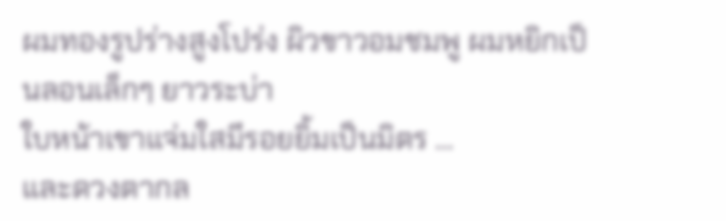ผมทองรูปร่างสูงโปร่ง ผิวขาวอมชมพู ผมหยิกเป็นลอนเล็กๆ ยาวระบ่า
ใบหน้าเขาแจ่มใสมีรอยยิ้มเป็นมิตร …
และดวงตากล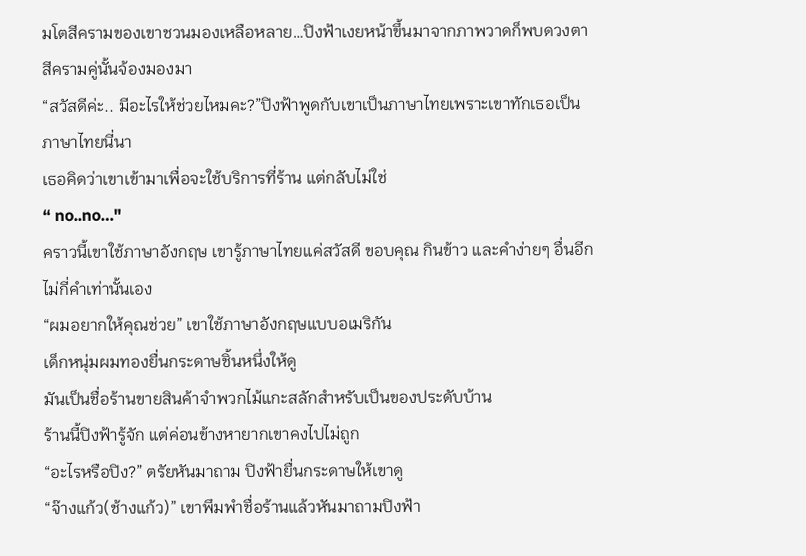มโตสีครามของเขาชวนมองเหลือหลาย…ปิงฟ้าเงยหน้าขึ้นมาจากภาพวาดก็พบดวงตาสีครามคู่นั้นจ้องมองมา
“สวัสดีค่ะ.. มีอะไรให้ช่วยไหมคะ?”ปิงฟ้าพูดกับเขาเป็นภาษาไทยเพราะเขาทักเธอเป็นภาษาไทยนี่นา
เธอคิดว่าเขาเข้ามาเพื่อจะใช้บริการที่ร้าน แต่กลับไม่ใช่
“ no..no…"
คราวนี้เขาใช้ภาษาอังกฤษ เขารู้ภาษาไทยแค่สวัสดี ขอบคุณ กินข้าว และคำง่ายๆ อื่นอีกไม่กี่คำเท่านั้นเอง
“ผมอยากให้คุณช่วย” เขาใช้ภาษาอังกฤษแบบอเมริกัน
เด็กหนุ่มผมทองยื่นกระดาษชิ้นหนึ่งให้ดู
มันเป็นชื่อร้านขายสินค้าจำพวกไม้แกะสลักสำหรับเป็นของประดับบ้าน
ร้านนี้ปิงฟ้ารู้จัก แต่ค่อนข้างหายากเขาคงไปไม่ถูก
“อะไรหรือปิง?” ตรัยหันมาถาม ปิงฟ้ายื่นกระดาษให้เขาดู
“จ๊างแก้ว(ช้างแก้ว)” เขาพึมพำชื่อร้านแล้วหันมาถามปิงฟ้า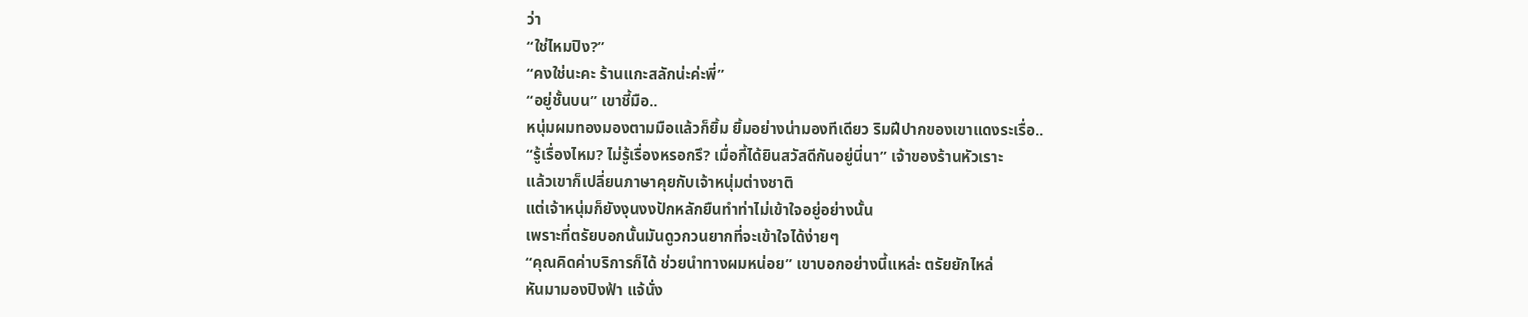ว่า
“ใช่ไหมปิง?”
“คงใช่นะคะ ร้านแกะสลักน่ะค่ะพี่”
“อยู่ชั้นบน” เขาชี้มือ..
หนุ่มผมทองมองตามมือแล้วก็ยิ้ม ยิ้มอย่างน่ามองทีเดียว ริมฝีปากของเขาแดงระเรื่อ..
“รู้เรื่องไหม? ไม่รู้เรื่องหรอกรึ? เมื่อกี้ได้ยินสวัสดีกันอยู่นี่นา” เจ้าของร้านหัวเราะ
แล้วเขาก็เปลี่ยนภาษาคุยกับเจ้าหนุ่มต่างชาติ
แต่เจ้าหนุ่มก็ยังงุนงงปักหลักยืนทำท่าไม่เข้าใจอยู่อย่างนั้น
เพราะที่ตรัยบอกนั้นมันดูวกวนยากที่จะเข้าใจได้ง่ายๆ
“คุณคิดค่าบริการก็ได้ ช่วยนำทางผมหน่อย” เขาบอกอย่างนี้แหล่ะ ตรัยยักไหล่
หันมามองปิงฟ้า แจ้นั่ง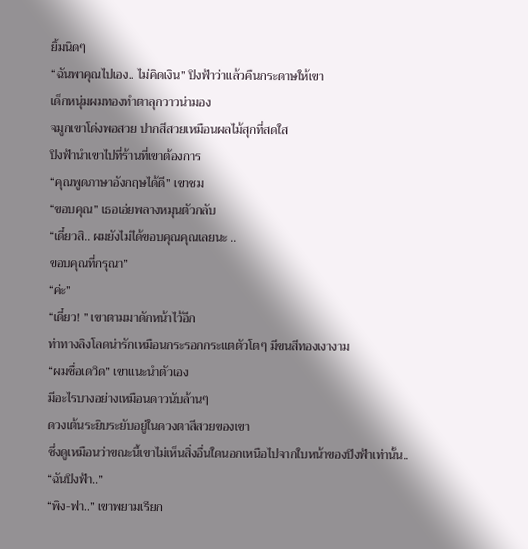ยิ้มนิดๆ
“ฉันพาคุณไปเอง.. ไม่คิดเงิน” ปิงฟ้าว่าแล้วคืนกระดาษให้เขา
เด็กหนุ่มผมทองทำตาลุกวาวน่ามอง
จมูกเขาโด่งพอสวย ปากสีสวยเหมือนผลไม้สุกที่สดใส
ปิงฟ้านำเขาไปที่ร้านที่เขาต้องการ
“คุณพูดภาษาอังกฤษได้ดี” เขาชม
“ขอบคุณ” เธอเอ่ยพลางหมุนตัวกลับ
“เดี๋ยวสิ.. ผมยังไม่ได้ขอบคุณคุณเลยนะ ..
ขอบคุณที่กรุณา”
“ค่ะ”
“เดี๋ยว! ” เขาตามมาดักหน้าไว้อีก
ท่าทางลิงโลดน่ารักเหมือนกระรอกกระแตตัวโตๆ มีขนสีทองเงางาม
“ผมชื่อเดวิด” เขาแนะนำตัวเอง
มีอะไรบางอย่างเหมือนดาวนับล้านๆ
ดวงเต้นระยิบระยับอยู่ในดวงตาสีสวยของเขา
ซึ่งดูเหมือนว่าขณะนี้เขาไม่เห็นสิ่งอื่นใดนอกเหนือไปจากใบหน้าของปิงฟ้าเท่านั้น..
“ฉันปิงฟ้า..”
“พิง-ฟา..” เขาพยามเรียก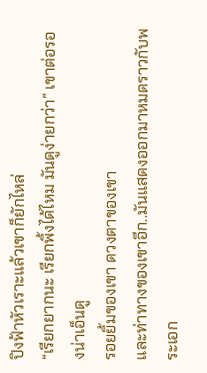ปิงฟ้าหัวเราะแล้วเขาก็ยักไหล่
“เรียกยากนะ เรียกพิ้งได้ไหม มันดูง่ายกว่า” เขาต่อรองน่าเอ็นดู
รอยยิ้มของเขา ดวงตาของเขา
และท่าทางของเขาอีก..มันแสดงออกมาหมดราวกับพระเอก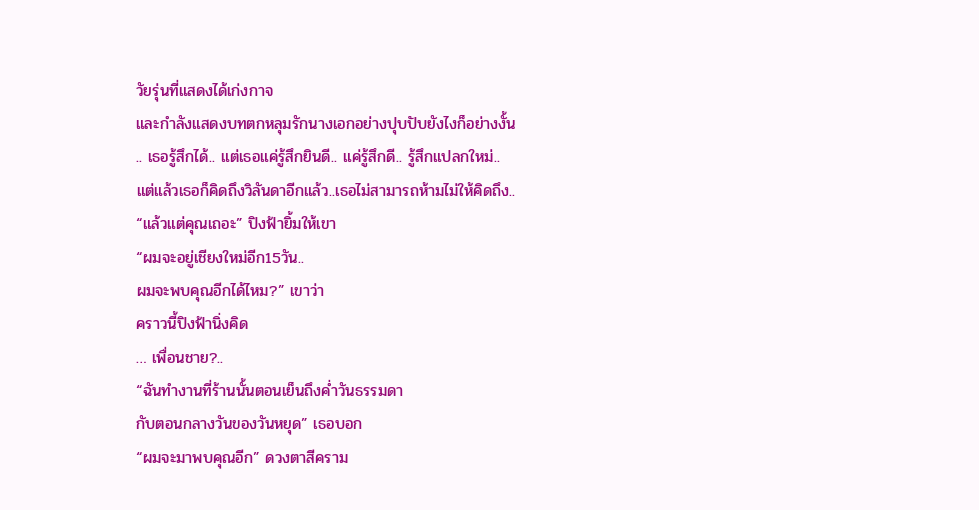วัยรุ่นที่แสดงได้เก่งกาจ
และกำลังแสดงบทตกหลุมรักนางเอกอย่างปุบปับยังไงก็อย่างงั้น
.. เธอรู้สึกได้.. แต่เธอแค่รู้สึกยินดี.. แค่รู้สึกดี.. รู้สึกแปลกใหม่..
แต่แล้วเธอก็คิดถึงวิลันดาอีกแล้ว..เธอไม่สามารถห้ามไม่ให้คิดถึง..
“แล้วแต่คุณเถอะ” ปิงฟ้ายิ้มให้เขา
“ผมจะอยู่เชียงใหม่อีก15วัน..
ผมจะพบคุณอีกได้ไหม?” เขาว่า
คราวนี้ปิงฟ้านิ่งคิด
… เพื่อนชาย?..
“ฉันทำงานที่ร้านนั้นตอนเย็นถึงค่ำวันธรรมดา
กับตอนกลางวันของวันหยุด” เธอบอก
“ผมจะมาพบคุณอีก” ดวงตาสีคราม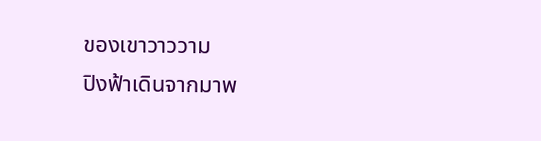ของเขาวาววาม
ปิงฟ้าเดินจากมาพ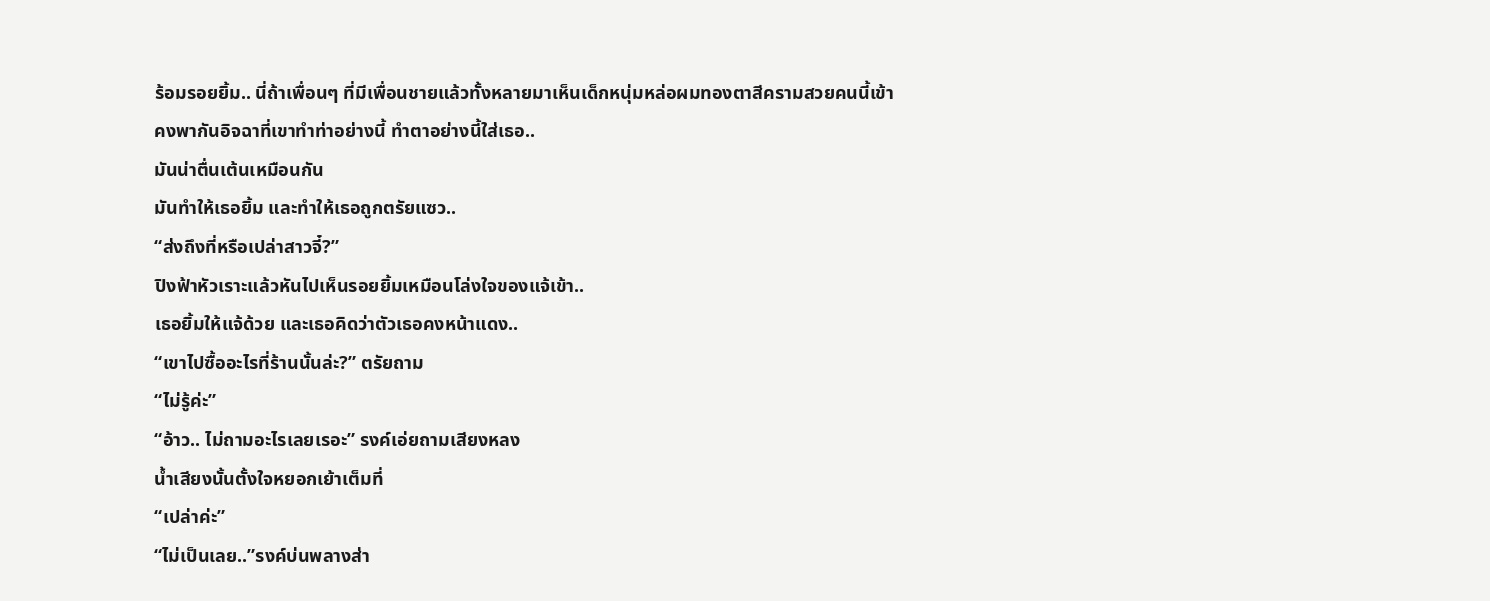ร้อมรอยยิ้ม.. นี่ถ้าเพื่อนๆ ที่มีเพื่อนชายแล้วทั้งหลายมาเห็นเด็กหนุ่มหล่อผมทองตาสีครามสวยคนนี้เข้า
คงพากันอิจฉาที่เขาทำท่าอย่างนี้ ทำตาอย่างนี้ใส่เธอ..
มันน่าตื่นเต้นเหมือนกัน
มันทำให้เธอยิ้ม และทำให้เธอถูกตรัยแซว..
“ส่งถึงที่หรือเปล่าสาวจี๋?”
ปิงฟ้าหัวเราะแล้วหันไปเห็นรอยยิ้มเหมือนโล่งใจของแจ้เข้า..
เธอยิ้มให้แจ้ด้วย และเธอคิดว่าตัวเธอคงหน้าแดง..
“เขาไปซื้ออะไรที่ร้านนั้นล่ะ?” ตรัยถาม
“ไม่รู้ค่ะ”
“อ้าว.. ไม่ถามอะไรเลยเรอะ” รงค์เอ่ยถามเสียงหลง
น้ำเสียงนั้นตั้งใจหยอกเย้าเต็มที่
“เปล่าค่ะ”
“ไม่เป็นเลย..”รงค์บ่นพลางส่า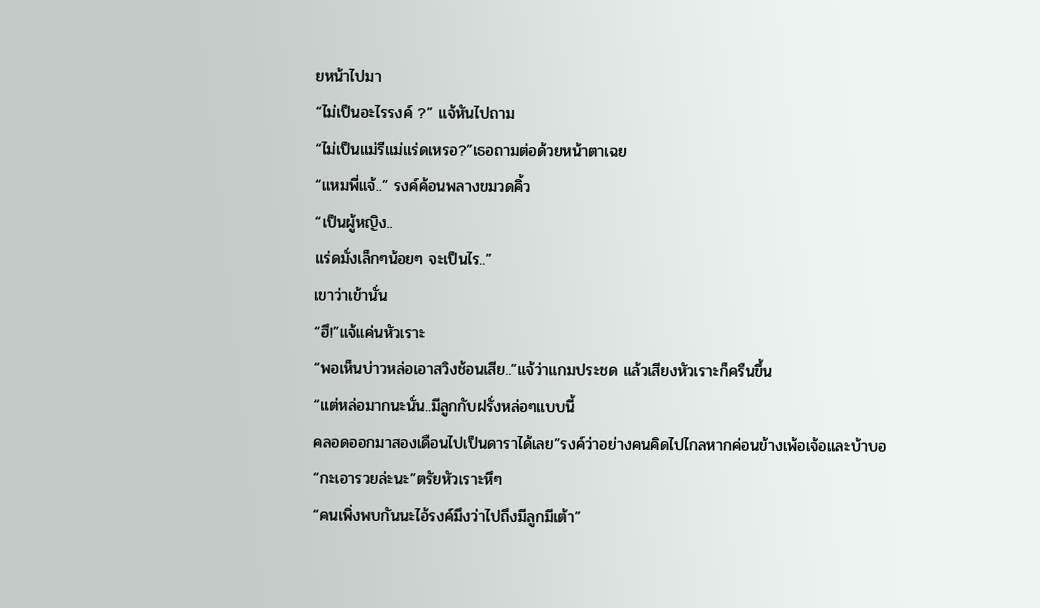ยหน้าไปมา
“ไม่เป็นอะไรรงค์ ?” แจ้หันไปถาม
“ไม่เป็นแม่รีแม่แร่ดเหรอ?”เธอถามต่อด้วยหน้าตาเฉย
“แหมพี่แจ้..” รงค์ค้อนพลางขมวดคิ้ว
“เป็นผู้หญิง..
แร่ดมั่งเล็กๆน้อยๆ จะเป็นไร..”
เขาว่าเข้านั่น
“ฮึ!”แจ้แค่นหัวเราะ
“พอเห็นบ่าวหล่อเอาสวิงช้อนเสีย..”แจ้ว่าแกมประชด แล้วเสียงหัวเราะก็ครืนขึ้น
“แต่หล่อมากนะนั่น..มีลูกกับฝรั่งหล่อๆแบบนี้
คลอดออกมาสองเดือนไปเป็นดาราได้เลย”รงค์ว่าอย่างคนคิดไปไกลหากค่อนข้างเพ้อเจ้อและบ้าบอ
“กะเอารวยล่ะนะ”ตรัยหัวเราะหึๆ
“คนเพิ่งพบกันนะไอ้รงค์มึงว่าไปถึงมีลูกมีเต้า”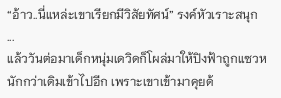“อ้าว..นี่แหล่ะเขาเรียกมีวิสัยทัศน์” รงค์หัวเราะสนุก
...
แล้ววันต่อมาเด็กหนุ่มเดวิดก็โผล่มาให้ปิงฟ้าถูกแซวหนักกว่าเดิมเข้าไปอีก เพราะเขาเข้ามาคุยด้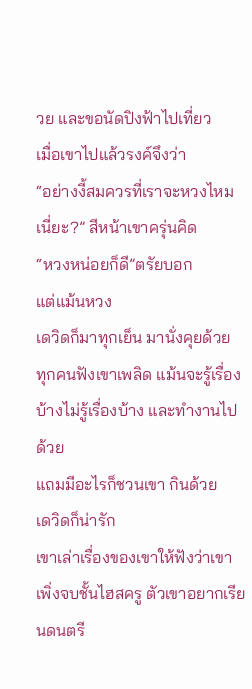วย และขอนัดปิงฟ้าไปเที่ยว
เมื่อเขาไปแล้วรงค์จึงว่า
“อย่างงี้สมควรที่เราจะหวงไหมเนี่ยะ?” สีหน้าเขาครุ่นคิด
“หวงหน่อยก็ดี”ตรัยบอก
แต่แม้นหวง
เดวิดก็มาทุกเย็น มานั่งคุยด้วย
ทุกคนฟังเขาเพลิด แม้นจะรู้เรื่องบ้างไม่รู้เรื่องบ้าง และทำงานไปด้วย
แถมมีอะไรก็ชวนเขา กินด้วย
เดวิดก็น่ารัก
เขาเล่าเรื่องของเขาให้ฟังว่าเขาเพิ่งจบชั้นไฮสครู ตัวเขาอยากเรียนดนตรี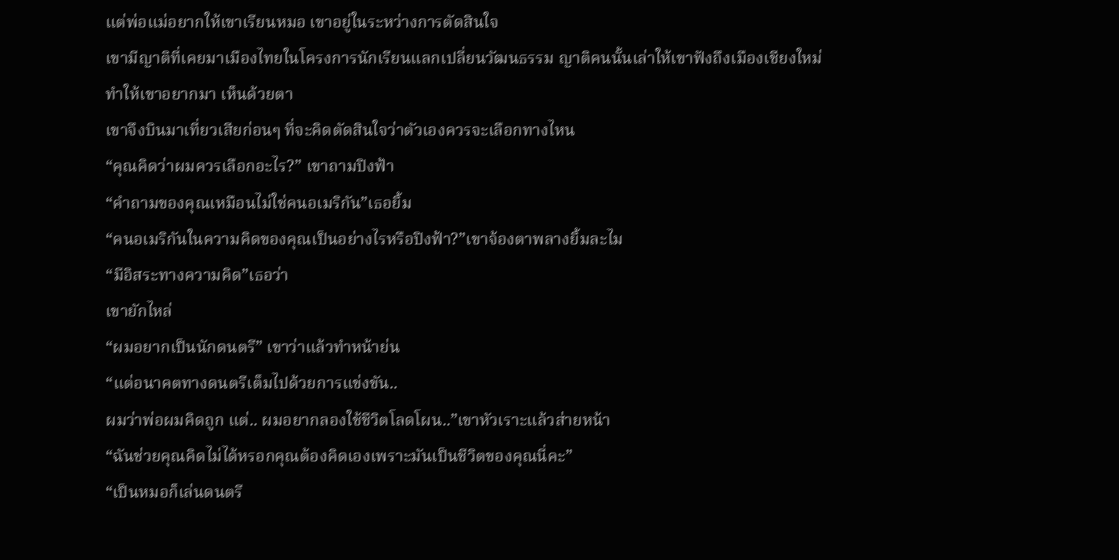แต่พ่อแม่อยากให้เขาเรียนหมอ เขาอยู่ในระหว่างการตัดสินใจ
เขามีญาติที่เคยมาเมืองไทยในโครงการนักเรียนแลกเปลี่ยนวัฒนธรรม ญาติคนนั้นเล่าให้เขาฟังถึงเมืองเชียงใหม่
ทำให้เขาอยากมา เห็นด้วยตา
เขาจึงบินมาเที่ยวเสียก่อนๆ ที่จะคิดตัดสินใจว่าตัวเองควรจะเลือกทางไหน
“คุณคิดว่าผมควรเลือกอะไร?” เขาถามปิงฟ้า
“คำถามของคุณเหมือนไม่ใช่คนอเมริกัน”เธอยิ้ม
“คนอเมริกันในความคิดของคุณเป็นอย่างไรหรือปิงฟ้า?”เขาจ้องตาพลางยิ้มละไม
“มีอิสระทางความคิด”เธอว่า
เขายักไหล่
“ผมอยากเป็นนักดนตรี” เขาว่าแล้วทำหน้าย่น
“แต่อนาคตทางดนตรีเต็มไปด้วยการแข่งขัน..
ผมว่าพ่อผมคิดถูก แต่.. ผมอยากลองใช้ชีวิตโลดโผน..”เขาหัวเราะแล้วส่ายหน้า
“ฉันช่วยคุณคิดไม่ได้หรอกคุณต้องคิดเองเพราะมันเป็นชีวิตของคุณนี่คะ”
“เป็นหมอก็เล่นดนตรี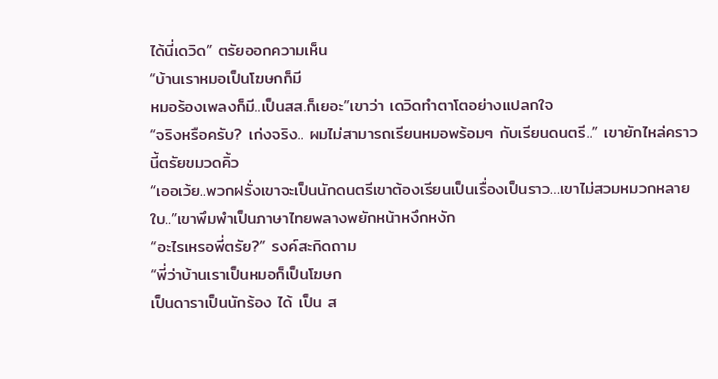ได้นี่เดวิด” ตรัยออกความเห็น
“บ้านเราหมอเป็นโฆษกก็มี
หมอร้องเพลงก็มี..เป็นสส.ก็เยอะ”เขาว่า เดวิดทำตาโตอย่างแปลกใจ
“จริงหรือครับ? เก่งจริง.. ผมไม่สามารถเรียนหมอพร้อมๆ กับเรียนดนตรี..” เขายักไหล่คราวนี้ตรัยขมวดคิ้ว
“เออเว้ย..พวกฝรั่งเขาจะเป็นนักดนตรีเขาต้องเรียนเป็นเรื่องเป็นราว…เขาไม่สวมหมวกหลายใบ..”เขาพึมพำเป็นภาษาไทยพลางพยักหน้าหงึกหงัก
“อะไรเหรอพี่ตรัย?” รงค์สะกิดถาม
“พี่ว่าบ้านเราเป็นหมอก็เป็นโฆษก
เป็นดาราเป็นนักร้อง ได้ เป็น ส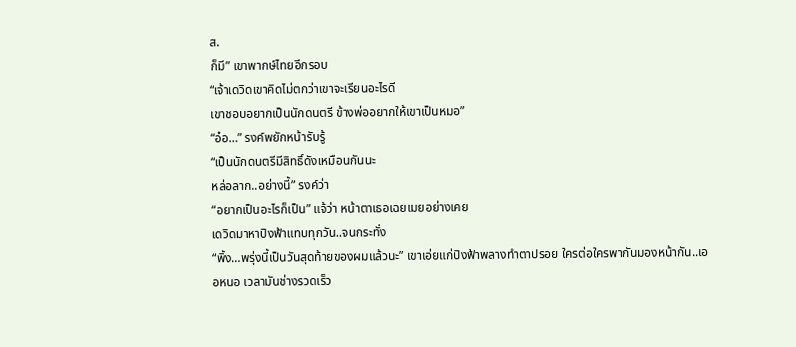ส.
ก็มี” เขาพากษ์ไทยอีกรอบ
“เจ้าเดวิดเขาคิดไม่ตกว่าเขาจะเรียนอะไรดี
เขาชอบอยากเป็นนักดนตรี ข้างพ่ออยากให้เขาเป็นหมอ”
“อ๋อ…” รงค์พยักหน้ารับรู้
“เป็นนักดนตรีมีสิทธิ์ดังเหมือนกันนะ
หล่อลาก..อย่างนี้” รงค์ว่า
“อยากเป็นอะไรก็เป็น” แจ้ว่า หน้าตาเธอเฉยเมยอย่างเคย
เดวิดมาหาปิงฟ้าแทบทุกวัน..จนกระทั่ง
“พิ้ง…พรุ่งนี้เป็นวันสุดท้ายของผมแล้วนะ” เขาเอ่ยแก่ปิงฟ้าพลางทำตาปรอย ใครต่อใครพากันมองหน้ากัน..เออหนอ เวลามันช่างรวดเร็ว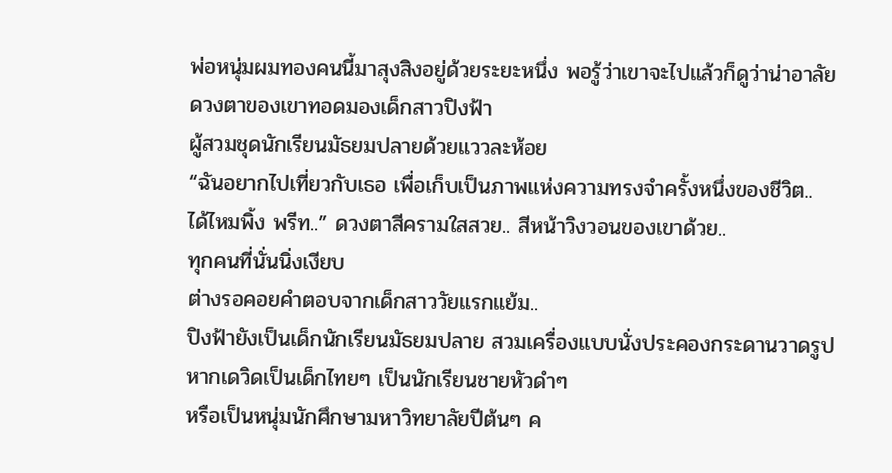พ่อหนุ่มผมทองคนนี้มาสุงสิงอยู่ด้วยระยะหนึ่ง พอรู้ว่าเขาจะไปแล้วก็ดูว่าน่าอาลัย
ดวงตาของเขาทอดมองเด็กสาวปิงฟ้า
ผู้สวมชุดนักเรียนมัธยมปลายด้วยแววละห้อย
“ฉันอยากไปเที่ยวกับเธอ เพื่อเก็บเป็นภาพแห่งความทรงจำครั้งหนึ่งของชีวิต..
ได้ไหมพิ้ง พรีท..” ดวงตาสีครามใสสวย.. สีหน้าวิงวอนของเขาด้วย..
ทุกคนที่นั่นนิ่งเงียบ
ต่างรอคอยคำตอบจากเด็กสาววัยแรกแย้ม..
ปิงฟ้ายังเป็นเด็กนักเรียนมัธยมปลาย สวมเครื่องแบบนั่งประคองกระดานวาดรูป
หากเดวิดเป็นเด็กไทยๆ เป็นนักเรียนชายหัวดำๆ
หรือเป็นหนุ่มนักศึกษามหาวิทยาลัยปีต้นๆ ค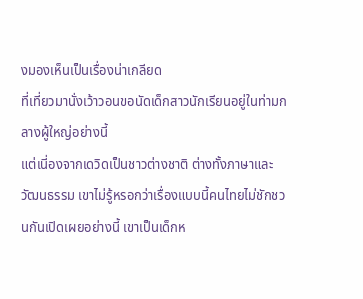งมองเห็นเป็นเรื่องน่าเกลียด
ที่เที่ยวมานั่งเว้าวอนขอนัดเด็กสาวนักเรียนอยู่ในท่ามกลางผู้ใหญ่อย่างนี้
แต่เนี่องจากเดวิดเป็นชาวต่างชาติ ต่างทั้งภาษาและวัฒนธรรม เขาไม่รู้หรอกว่าเรื่องแบบนี้คนไทยไม่ชักชวนกันเปิดเผยอย่างนี้ เขาเป็นเด็กห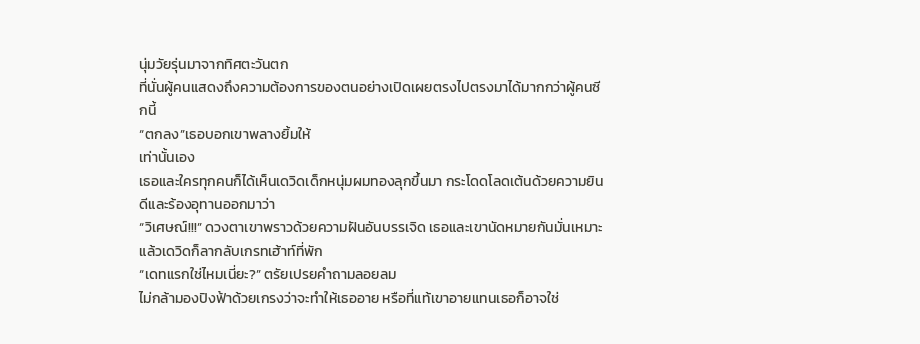นุ่มวัยรุ่นมาจากทิศตะวันตก
ที่นั่นผู้คนแสดงถึงความต้องการของตนอย่างเปิดเผยตรงไปตรงมาได้มากกว่าผู้คนซีกนี้
“ตกลง”เธอบอกเขาพลางยิ้มให้
เท่านั้นเอง
เธอและใครทุกคนก็ได้เห็นเดวิดเด็กหนุ่มผมทองลุกขึ้นมา กระโดดโลดเต้นด้วยความยินดีและร้องอุทานออกมาว่า
“วิเศษณ์!!!” ดวงตาเขาพราวด้วยความฝันอันบรรเจิด เธอและเขานัดหมายกันมั่นเหมาะ
แล้วเดวิดก็ลากลับเกรทเฮ้าท์ที่พัก
“เดทแรกใช่ไหมเนี่ยะ?” ตรัยเปรยคำถามลอยลม
ไม่กล้ามองปิงฟ้าด้วยเกรงว่าจะทำให้เธออาย หรือที่แท้เขาอายแทนเธอก็อาจใช่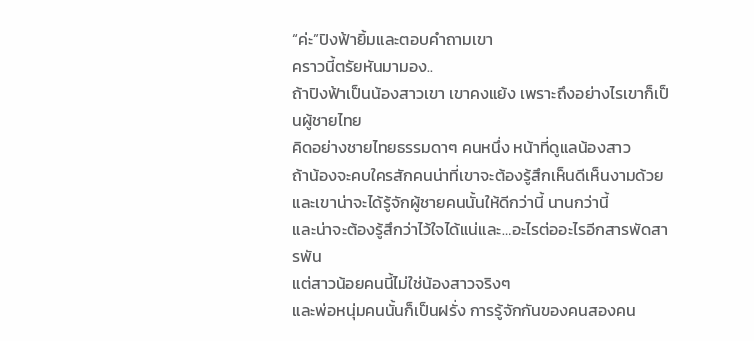“ค่ะ”ปิงฟ้ายิ้มและตอบคำถามเขา
คราวนี้ตรัยหันมามอง..
ถ้าปิงฟ้าเป็นน้องสาวเขา เขาคงแย้ง เพราะถึงอย่างไรเขาก็เป็นผู้ชายไทย
คิดอย่างชายไทยธรรมดาๆ คนหนึ่ง หน้าที่ดูแลน้องสาว
ถ้าน้องจะคบใครสักคนน่าที่เขาจะต้องรู้สึกเห็นดีเห็นงามด้วย
และเขาน่าจะได้รู้จักผู้ชายคนนั้นให้ดีกว่านี้ นานกว่านี้
และน่าจะต้องรู้สึกว่าไว้ใจได้แน่และ…อะไรต่ออะไรอีกสารพัดสารพัน
แต่สาวน้อยคนนี้ไม่ใช่น้องสาวจริงๆ
และพ่อหนุ่มคนนั้นก็เป็นฝรั่ง การรู้จักกันของคนสองคน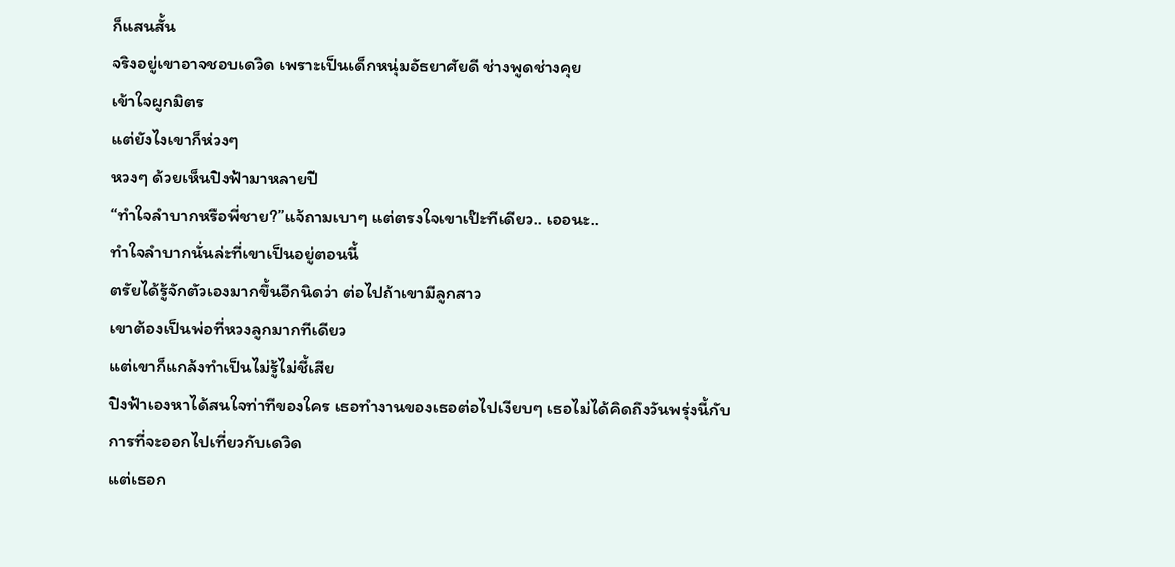ก็แสนสั้น
จริงอยู่เขาอาจชอบเดวิด เพราะเป็นเด็กหนุ่มอัธยาศัยดี ช่างพูดช่างคุย
เข้าใจผูกมิตร
แต่ยังไงเขาก็ห่วงๆ
หวงๆ ด้วยเห็นปิงฟ้ามาหลายปี
“ทำใจลำบากหรือพี่ชาย?”แจ้ถามเบาๆ แต่ตรงใจเขาเป๊ะทีเดียว.. เออนะ..
ทำใจลำบากนั่นล่ะที่เขาเป็นอยู่ตอนนี้
ตรัยได้รู้จักตัวเองมากขึ้นอีกนิดว่า ต่อไปถ้าเขามีลูกสาว
เขาต้องเป็นพ่อที่หวงลูกมากทีเดียว
แต่เขาก็แกล้งทำเป็นไม่รู้ไม่ชี้เสีย
ปิงฟ้าเองหาได้สนใจท่าทีของใคร เธอทำงานของเธอต่อไปเงียบๆ เธอไม่ได้คิดถึงวันพรุ่งนี้กับการที่จะออกไปเที่ยวกับเดวิด
แต่เธอก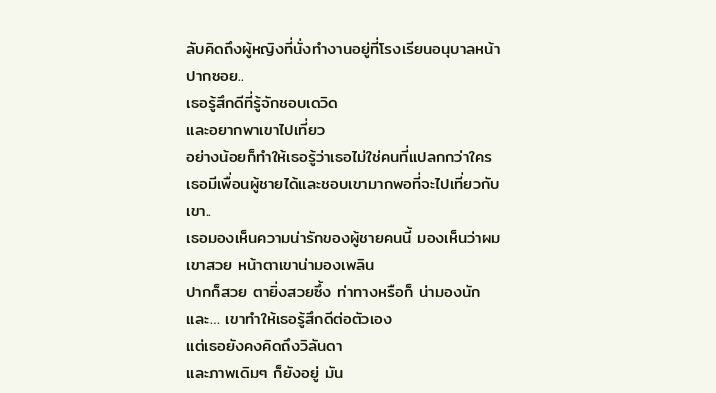ลับคิดถึงผู้หญิงที่นั่งทำงานอยู่ที่โรงเรียนอนุบาลหน้าปากซอย..
เธอรู้สึกดีที่รู้จักชอบเดวิด
และอยากพาเขาไปเที่ยว
อย่างน้อยก็ทำให้เธอรู้ว่าเธอไม่ใช่คนที่แปลกกว่าใคร
เธอมีเพื่อนผู้ชายได้และชอบเขามากพอที่จะไปเที่ยวกับเขา..
เธอมองเห็นความน่ารักของผู้ชายคนนี้ มองเห็นว่าผมเขาสวย หน้าตาเขาน่ามองเพลิน
ปากก็สวย ตายิ่งสวยซึ้ง ท่าทางหรือก็ น่ามองนัก
และ… เขาทำให้เธอรู้สึกดีต่อตัวเอง
แต่เธอยังคงคิดถึงวิลันดา
และภาพเดิมๆ ก็ยังอยู่ มัน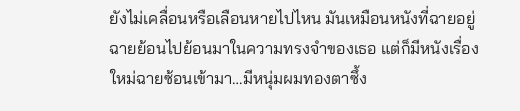ยังไม่เคลื่อนหรือเลือนหายไปไหน มันเหมือนหนังที่ฉายอยู่
ฉายย้อนไปย้อนมาในความทรงจำของเธอ แต่ก็มีหนังเรื่องใหม่ฉายซ้อนเข้ามา…มีหนุ่มผมทองตาซึ้ง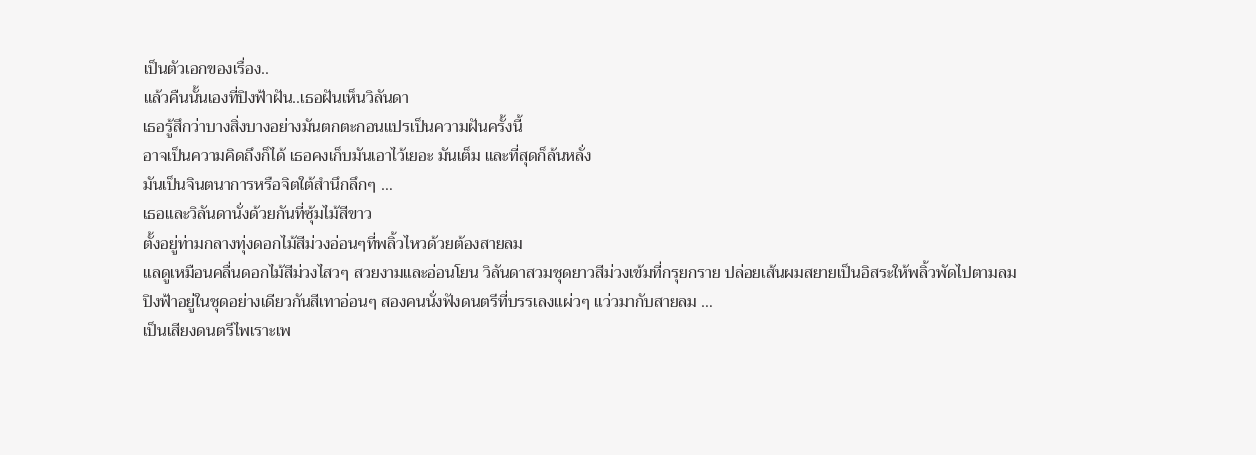เป็นตัวเอกของเรื่อง..
แล้วคืนนั้นเองที่ปิงฟ้าฝัน..เธอฝันเห็นวิลันดา
เธอรู้สึกว่าบางสิ่งบางอย่างมันตกตะกอนแปรเป็นความฝันครั้งนี้
อาจเป็นความคิดถึงก็ได้ เธอคงเก็บมันเอาไว้เยอะ มันเต็ม และที่สุดก็ล้นหลั่ง
มันเป็นจินตนาการหรือจิตใต้สำนึกลึกๆ …
เธอและวิลันดานั่งด้วยกันที่ซุ้มไม้สีขาว
ตั้งอยู่ท่ามกลางทุ่งดอกไม้สีม่วงอ่อนๆที่พลิ้วไหวด้วยต้องสายลม
แลดูเหมือนคลื่นดอกไม้สีม่วงไสวๆ สวยงามและอ่อนโยน วิลันดาสวมชุดยาวสีม่วงเข้มที่กรุยกราย ปล่อยเส้นผมสยายเป็นอิสระให้พลิ้วพัดไปตามลม
ปิงฟ้าอยู่ในชุดอย่างเดียวกันสีเทาอ่อนๆ สองคนนั่งฟังดนตรีที่บรรเลงแผ่วๆ แว่วมากับสายลม …
เป็นเสียงดนตรีไพเราะเพ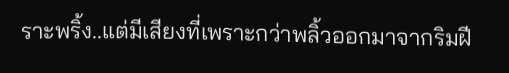ราะพริ้ง..แต่มีเสียงที่เพราะกว่าพลิ้วออกมาจากริมฝี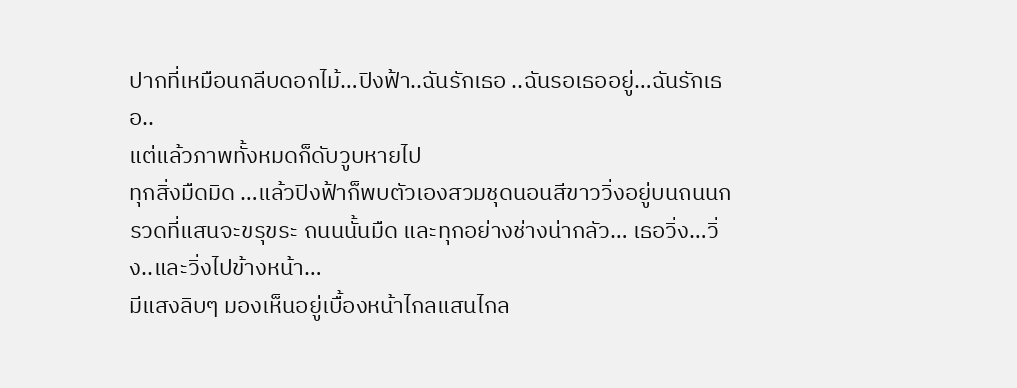ปากที่เหมือนกลีบดอกไม้…ปิงฟ้า..ฉันรักเธอ ..ฉันรอเธออยู่…ฉันรักเธอ..
แต่แล้วภาพทั้งหมดก็ดับวูบหายไป
ทุกสิ่งมืดมิด …แล้วปิงฟ้าก็พบตัวเองสวมชุดนอนสีขาววิ่งอยู่บนถนนกรวดที่แสนจะขรุขระ ถนนนั้นมืด และทุกอย่างช่างน่ากลัว… เธอวิ่ง…วิ่ง..และวิ่งไปข้างหน้า…
มีแสงลิบๆ มองเห็นอยู่เบื้องหน้าไกลแสนไกล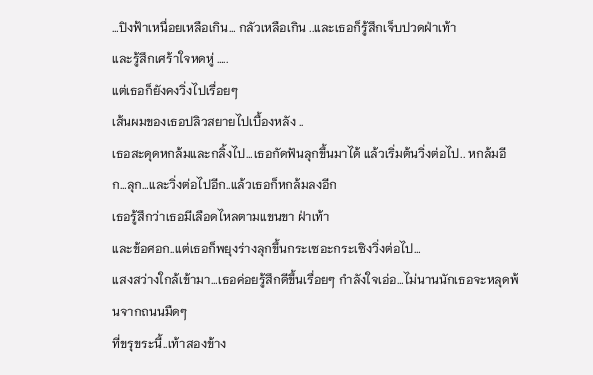…ปิงฟ้าเหนื่อยเหลือเกิน… กลัวเหลือเกิน ..และเธอก็รู้สึกเจ็บปวดฝ่าเท้า
และรู้สึกเศร้าใจหดหู่ …..
แต่เธอก็ยังคงวิ่งไปเรื่อยๆ
เส้นผมของเธอปลิวสยายไปเบื้องหลัง ..
เธอสะดุดหกล้มและกลิ้งไป…เธอกัดฟันลุกขึ้นมาได้ แล้วเริ่มต้นวิ่งต่อไป.. หกล้มอีก…ลุก…และวิ่งต่อไปอีก..แล้วเธอก็หกล้มลงอีก
เธอรู้สึกว่าเธอมีเลือดไหลตามแขนขา ฝ่าเท้า
และข้อศอก..แต่เธอก็พยุงร่างลุกขึ้นกระเซอะกระเซิงวิ่งต่อไป…
แสงสว่างใกล้เข้ามา…เธอค่อยรู้สึกดีขึ้นเรื่อยๆ กำลังใจเอ่อ…ไม่นานนักเธอจะหลุดพ้นจากถนนมืดๆ
ที่ขรุขระนี้..เท้าสองข้าง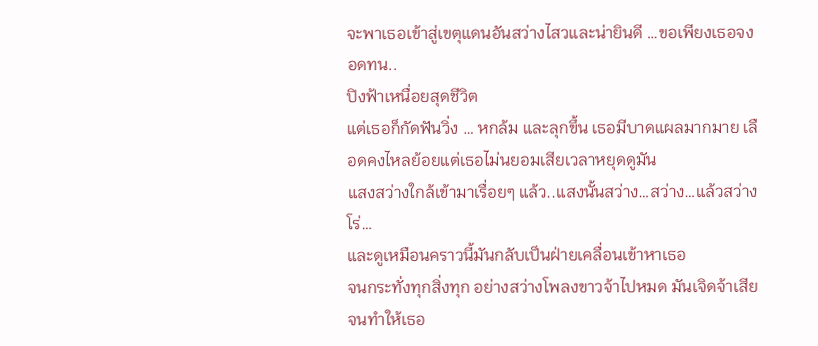จะพาเธอเข้าสู่เขตุแดนอันสว่างไสวและน่ายินดี …ขอเพียงเธอจงอดทน..
ปิงฟ้าเหนื่อยสุดชีวิต
แต่เธอก็กัดฟันวิ่ง … หกล้ม และลุกขึ้น เธอมีบาดแผลมากมาย เลือดคงไหลย้อยแต่เธอไม่นยอมเสียเวลาหยุดดูมัน
แสงสว่างใกล้เข้ามาเรื่อยๆ แล้ว..แสงนั้นสว่าง…สว่าง…แล้วสว่างโร่…
และดูเหมือนคราวนี้มันกลับเป็นฝ่ายเคลื่อนเข้าหาเธอ
จนกระทั่งทุกสิ่งทุก อย่างสว่างโพลงขาวจ้าไปหมด มันเจิดจ้าเสียจนทำให้เธอ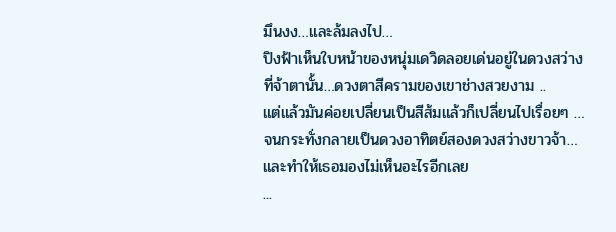มึนงง…และล้มลงไป…
ปิงฟ้าเห็นใบหน้าของหนุ่มเดวิดลอยเด่นอยู่ในดวงสว่างที่จ้าตานั้น…ดวงตาสีครามของเขาช่างสวยงาม ..
แต่แล้วมันค่อยเปลี่ยนเป็นสีส้มแล้วก็เปลี่ยนไปเรื่อยๆ …จนกระทั่งกลายเป็นดวงอาทิตย์สองดวงสว่างขาวจ้า…และทำให้เธอมองไม่เห็นอะไรอีกเลย
...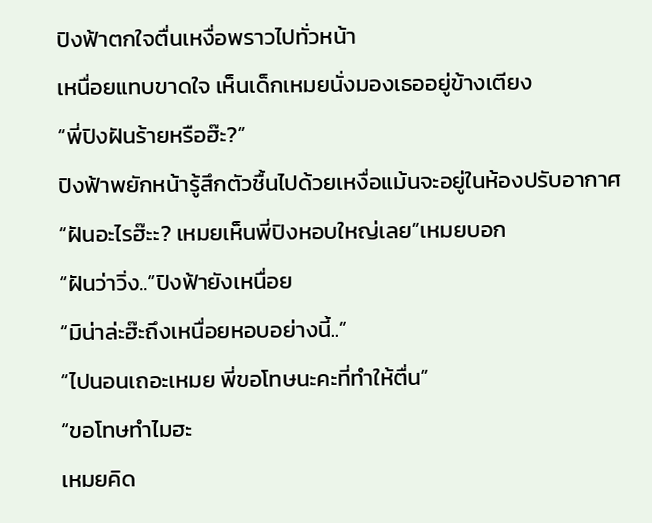ปิงฟ้าตกใจตื่นเหงื่อพราวไปทั่วหน้า
เหนื่อยแทบขาดใจ เห็นเด็กเหมยนั่งมองเธออยู่ข้างเตียง
“พี่ปิงฝันร้ายหรือฮ๊ะ?”
ปิงฟ้าพยักหน้ารู้สึกตัวชื้นไปด้วยเหงื่อแม้นจะอยู่ในห้องปรับอากาศ
“ฝันอะไรฮ๊ะะ? เหมยเห็นพี่ปิงหอบใหญ่เลย”เหมยบอก
“ฝันว่าวิ่ง..”ปิงฟ้ายังเหนื่อย
“มิน่าล่ะฮ๊ะถึงเหนื่อยหอบอย่างนี้..”
“ไปนอนเถอะเหมย พี่ขอโทษนะคะที่ทำให้ตื่น”
“ขอโทษทำไมฮะ
เหมยคิด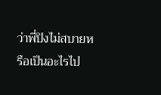ว่าพี่ปิงไม่สบายหรือเป็นอะไรไป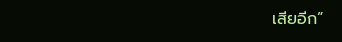เสียอีก”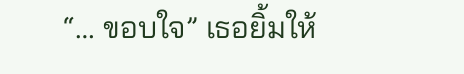“… ขอบใจ” เธอยิ้มให้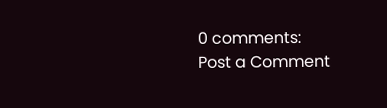0 comments:
Post a Comment